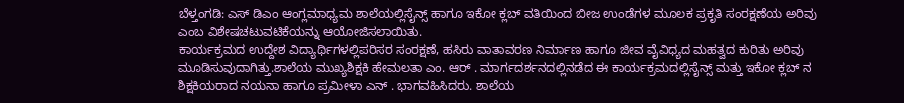ಬೆಳ್ತಂಗಡಿ: ಎಸ್ ಡಿಎಂ ಆಂಗ್ಲಮಾಧ್ಯಮ ಶಾಲೆಯಲ್ಲಿಸೈನ್ಸ್ ಹಾಗೂ ಇಕೋ ಕ್ಲಬ್ ವತಿಯಿಂದ ಬೀಜ ಉಂಡೆಗಳ ಮೂಲಕ ಪ್ರಕೃತಿ ಸಂರಕ್ಷಣೆಯ ಅರಿವು ಎಂಬ ವಿಶೇಷಚಟುವಟಿಕೆಯನ್ನು ಆಯೋಜಿಸಲಾಯಿತು.
ಕಾರ್ಯಕ್ರಮದ ಉದ್ದೇಶ ವಿದ್ಯಾರ್ಥಿಗಳಲ್ಲಿಪರಿಸರ ಸಂರಕ್ಷಣೆ, ಹಸಿರು ವಾತಾವರಣ ನಿರ್ಮಾಣ ಹಾಗೂ ಜೀವ ವೈವಿಧ್ಯದ ಮಹತ್ವದ ಕುರಿತು ಅರಿವು ಮೂಡಿಸುವುದಾಗಿತ್ತು.ಶಾಲೆಯ ಮುಖ್ಯಶಿಕ್ಷಕಿ ಹೇಮಲತಾ ಎಂ. ಆರ್ . ಮಾರ್ಗದರ್ಶನದಲ್ಲಿನಡೆದ ಈ ಕಾರ್ಯಕ್ರಮದಲ್ಲಿಸೈನ್ಸ್ ಮತ್ತು ಇಕೋ ಕ್ಲಬ್ ನ ಶಿಕ್ಷಕಿಯರಾದ ನಯನಾ ಹಾಗೂ ಪ್ರಮೀಳಾ ಎನ್ . ಭಾಗವಹಿಸಿದರು. ಶಾಲೆಯ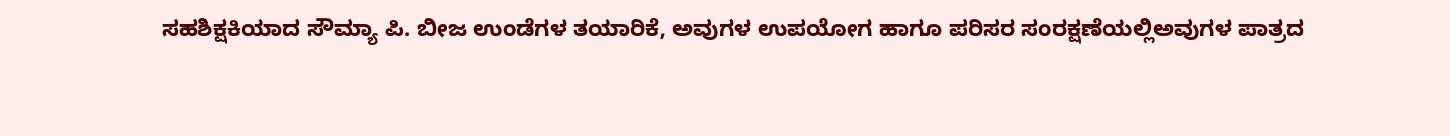ಸಹಶಿಕ್ಷಕಿಯಾದ ಸೌಮ್ಯಾ ಪಿ. ಬೀಜ ಉಂಡೆಗಳ ತಯಾರಿಕೆ, ಅವುಗಳ ಉಪಯೋಗ ಹಾಗೂ ಪರಿಸರ ಸಂರಕ್ಷಣೆಯಲ್ಲಿಅವುಗಳ ಪಾತ್ರದ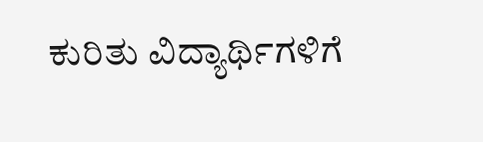ಕುರಿತು ವಿದ್ಯಾರ್ಥಿಗಳಿಗೆ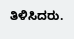ತಿಳಿಸಿದರು.